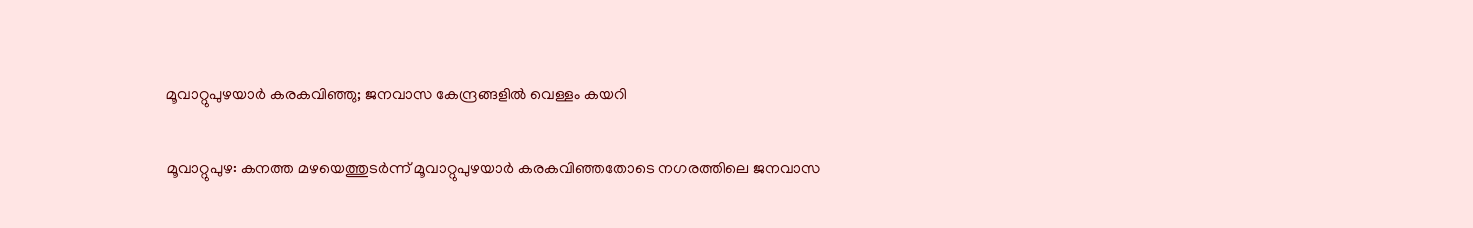മൂവാറ്റുപുഴയാർ കരകവിഞ്ഞു; ജനവാസ കേന്ദ്രങ്ങളിൽ വെള്ളം കയറി

മൂവാറ്റുപുഴ: കനത്ത മഴയെത്തുടർന്ന് മൂവാറ്റുപുഴയാർ കരകവിഞ്ഞതോടെ നഗരത്തിലെ ജനവാസ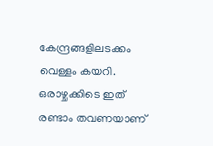കേന്ദ്രങ്ങളിലടക്കം വെള്ളം കയറി. ഒരാഴ്ചക്കിടെ ഇത് രണ്ടാം തവണയാണ്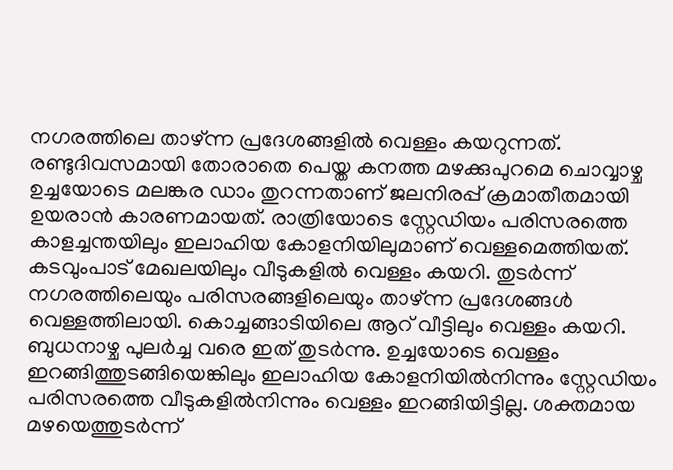നഗരത്തിലെ താഴ്ന്ന പ്രദേശങ്ങളിൽ വെള്ളം കയറുന്നത്. രണ്ടുദിവസമായി തോരാതെ പെയ്ത കനത്ത മഴക്കുപുറമെ ചൊവ്വാഴ്ച ഉച്ചയോടെ മലങ്കര ഡാം തുറന്നതാണ് ജലനിരപ്പ് ക്രമാതീതമായി ഉയരാൻ കാരണമായത്. രാത്രിയോടെ സ്റ്റേഡിയം പരിസരത്തെ കാളച്ചന്തയിലും ഇലാഹിയ കോളനിയിലുമാണ് വെള്ളമെത്തിയത്. കടവുംപാട് മേഖലയിലും വീടുകളിൽ വെള്ളം കയറി. തുടർന്ന് നഗരത്തിലെയും പരിസരങ്ങളിലെയും താഴ്ന്ന പ്രദേശങ്ങൾ വെള്ളത്തിലായി. കൊച്ചങ്ങാടിയിലെ ആറ് വീട്ടിലും വെള്ളം കയറി. ബുധനാഴ്ച പുലർച്ച വരെ ഇത് തുടർന്നു. ഉച്ചയോടെ വെള്ളം ഇറങ്ങിത്തുടങ്ങിയെങ്കിലും ഇലാഹിയ കോളനിയിൽനിന്നും സ്റ്റേഡിയം പരിസരത്തെ വീടുകളിൽനിന്നും വെള്ളം ഇറങ്ങിയിട്ടില്ല. ശക്തമായ മഴയെത്തുടർന്ന്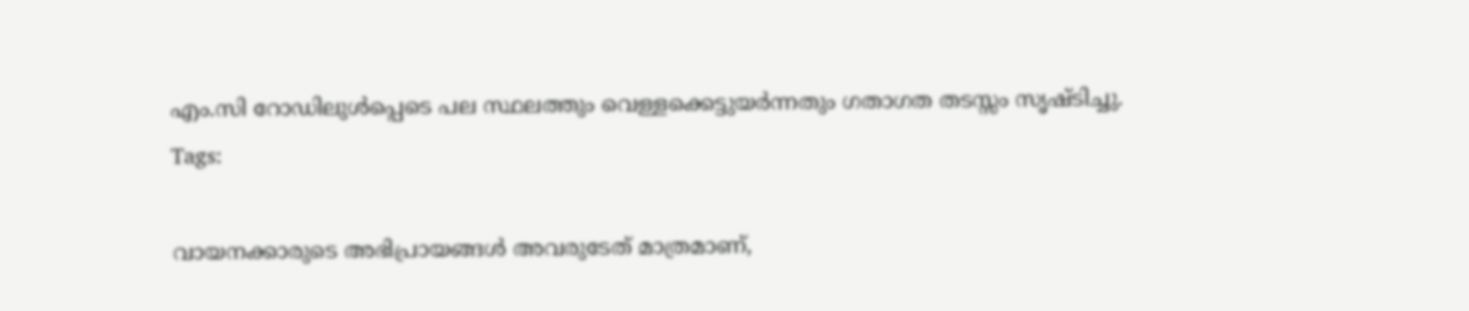എം.സി റോഡിലുൾപ്പെടെ പല സ്ഥലത്തും വെള്ളക്കെട്ടുയർന്നതും ഗതാഗത തടസ്സം സൃഷ്ടിച്ചു.
Tags:

വായനക്കാരുടെ അഭിപ്രായങ്ങള്‍ അവരുടേത് മാത്രമാണ്,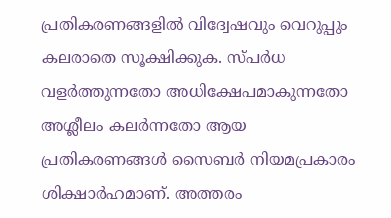പ്രതികരണങ്ങളിൽ വിദ്വേഷവും വെറുപ്പും കലരാതെ സൂക്ഷിക്കുക. സ്പർധ വളർത്തുന്നതോ അധിക്ഷേപമാകുന്നതോ അശ്ലീലം കലർന്നതോ ആയ പ്രതികരണങ്ങൾ സൈബർ നിയമപ്രകാരം ശിക്ഷാർഹമാണ്. അത്തരം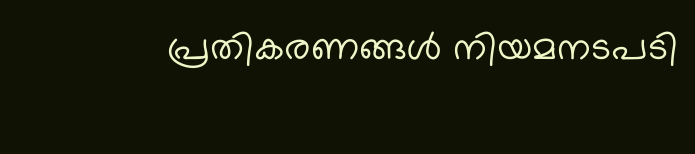പ്രതികരണങ്ങൾ നിയമനടപടി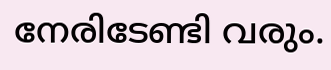നേരിടേണ്ടി വരും.